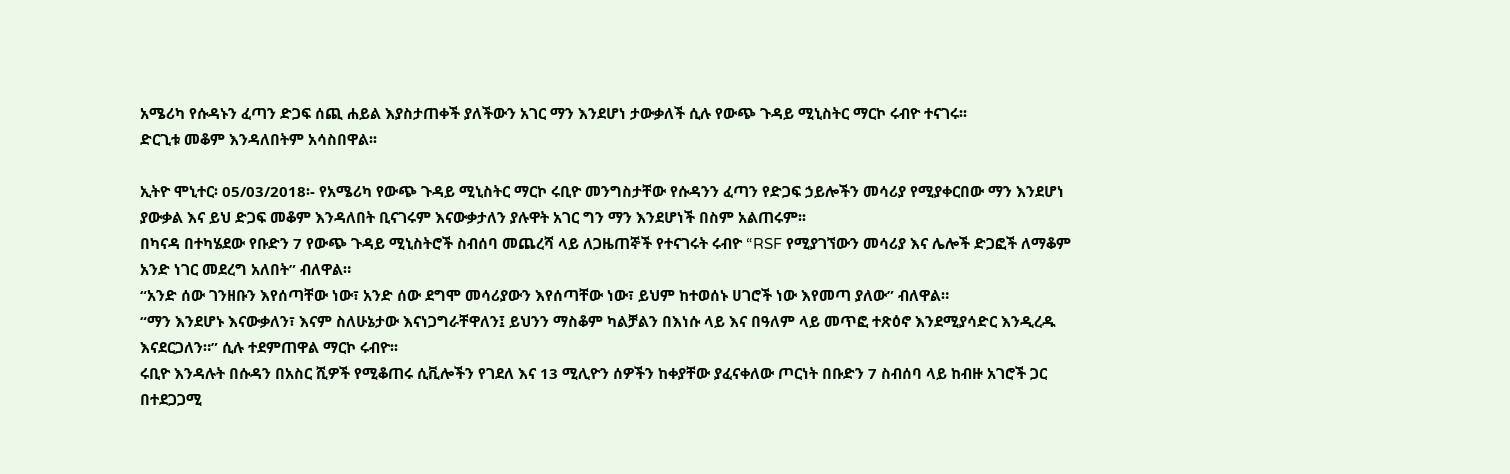አሜሪካ የሱዳኑን ፈጣን ድጋፍ ሰጪ ሐይል እያስታጠቀች ያለችውን አገር ማን እንደሆነ ታውቃለች ሲሉ የውጭ ጉዳይ ሚኒስትር ማርኮ ሩብዮ ተናገሩ፡፡
ድርጊቱ መቆም እንዳለበትም አሳስበዋል፡፡

ኢትዮ ሞኒተር፡ 05/03/2018፡- የአሜሪካ የውጭ ጉዳይ ሚኒስትር ማርኮ ሩቢዮ መንግስታቸው የሱዳንን ፈጣን የድጋፍ ኃይሎችን መሳሪያ የሚያቀርበው ማን እንደሆነ ያውቃል እና ይህ ድጋፍ መቆም እንዳለበት ቢናገሩም እናውቃታለን ያሉዋት አገር ግን ማን እንደሆነች በስም አልጠሩም፡፡
በካናዳ በተካሄደው የቡድን 7 የውጭ ጉዳይ ሚኒስትሮች ስብሰባ መጨረሻ ላይ ለጋዜጠኞች የተናገሩት ሩብዮ “RSF የሚያገኘውን መሳሪያ እና ሌሎች ድጋፎች ለማቆም አንድ ነገር መደረግ አለበት” ብለዋል።
“አንድ ሰው ገንዘቡን እየሰጣቸው ነው፣ አንድ ሰው ደግሞ መሳሪያውን እየሰጣቸው ነው፣ ይህም ከተወሰኑ ሀገሮች ነው እየመጣ ያለው” ብለዋል።
“ማን እንደሆኑ እናውቃለን፣ እናም ስለሁኔታው እናነጋግራቸዋለን፤ ይህንን ማስቆም ካልቻልን በእነሱ ላይ እና በዓለም ላይ መጥፎ ተጽዕኖ እንደሚያሳድር እንዲረዱ እናደርጋለን።” ሲሉ ተደምጠዋል ማርኮ ሩብዮ፡፡
ሩቢዮ እንዳሉት በሱዳን በአስር ሺዎች የሚቆጠሩ ሲቪሎችን የገደለ እና 13 ሚሊዮን ሰዎችን ከቀያቸው ያፈናቀለው ጦርነት በቡድን 7 ስብሰባ ላይ ከብዙ አገሮች ጋር በተደጋጋሚ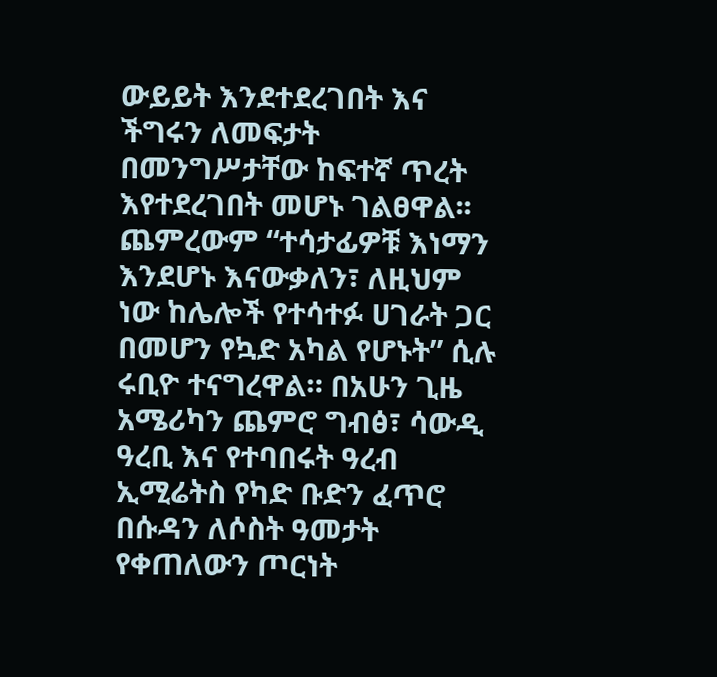ውይይት እንደተደረገበት እና ችግሩን ለመፍታት በመንግሥታቸው ከፍተኛ ጥረት እየተደረገበት መሆኑ ገልፀዋል፡፡
ጨምረውም “ተሳታፊዎቹ እነማን እንደሆኑ እናውቃለን፣ ለዚህም ነው ከሌሎች የተሳተፉ ሀገራት ጋር በመሆን የኳድ አካል የሆኑት” ሲሉ ሩቢዮ ተናግረዋል። በአሁን ጊዜ አሜሪካን ጨምሮ ግብፅ፣ ሳውዲ ዓረቢ እና የተባበሩት ዓረብ ኢሚሬትስ የካድ ቡድን ፈጥሮ በሱዳን ለሶስት ዓመታት የቀጠለውን ጦርነት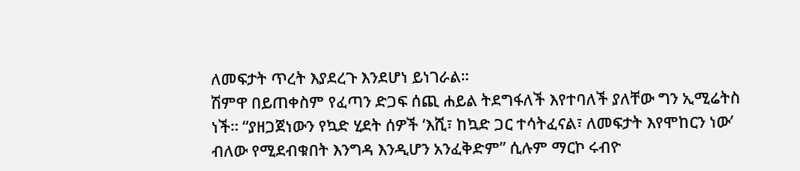ለመፍታት ጥረት እያደረጉ እንደሆነ ይነገራል፡፡
ሽምዋ በይጠቀስም የፈጣን ድጋፍ ሰጪ ሐይል ትደግፋለች እየተባለች ያለቸው ግን ኢሚሬትስ ነች፡፡ “ያዘጋጀነውን የኳድ ሂደት ሰዎች ‘እሺ፣ ከኳድ ጋር ተሳትፈናል፣ ለመፍታት እየሞከርን ነው’ ብለው የሚደብቁበት እንግዳ እንዲሆን አንፈቅድም” ሲሉም ማርኮ ሩብዮ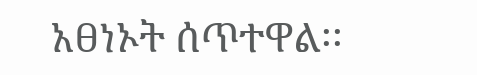አፀነኦት ሰጥተዋል፡፡